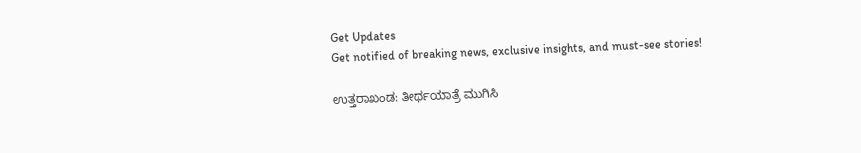Get Updates
Get notified of breaking news, exclusive insights, and must-see stories!

ಉತ್ತರಾಖಂಡ: ತೀರ್ಥಯಾತ್ರೆ ಮುಗಿಸಿ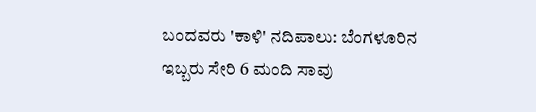ಬಂದವರು 'ಕಾಳಿ' ನದಿಪಾಲು: ಬೆಂಗಳೂರಿನ ಇಬ್ಬರು ಸೇರಿ 6 ಮಂದಿ ಸಾವು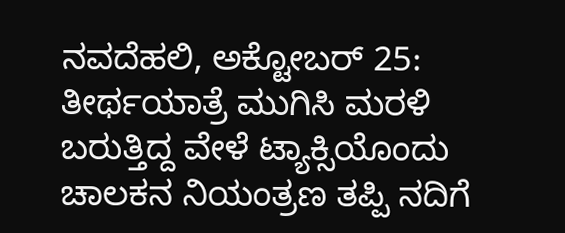ನವದೆಹಲಿ, ಅಕ್ಟೋಬರ್ 25: ತೀರ್ಥಯಾತ್ರೆ ಮುಗಿಸಿ ಮರಳಿ ಬರುತ್ತಿದ್ದ ವೇಳೆ ಟ್ಯಾಕ್ಸಿಯೊಂದು ಚಾಲಕನ ನಿಯಂತ್ರಣ ತಪ್ಪಿ ನದಿಗೆ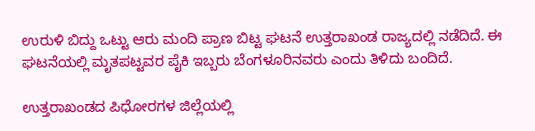ಉರುಳಿ ಬಿದ್ದು ಒಟ್ಟು ಆರು ಮಂದಿ ಪ್ರಾಣ ಬಿಟ್ಟ ಘಟನೆ ಉತ್ತರಾಖಂಡ ರಾಜ್ಯದಲ್ಲಿ ನಡೆದಿದೆ. ಈ ಘಟನೆಯಲ್ಲಿ ಮೃತಪಟ್ಟವರ ಪೈಕಿ ಇಬ್ಬರು ಬೆಂಗಳೂರಿನವರು ಎಂದು ತಿಳಿದು ಬಂದಿದೆ.

ಉತ್ತರಾಖಂಡದ ಪಿಧೋರಗಳ ಜಿಲ್ಲೆಯಲ್ಲಿ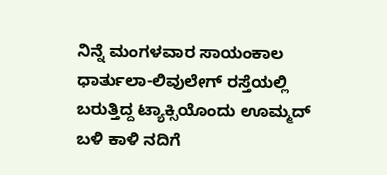ನಿನ್ನೆ ಮಂಗಳವಾರ ಸಾಯಂಕಾಲ ಧಾರ್ತುಲಾ-ಲಿವುಲೇಗ್ ರಸ್ತೆಯಲ್ಲಿ ಬರುತ್ತಿದ್ದ ಟ್ಯಾಕ್ಸಿಯೊಂದು ಊಮ್ಮದ್ ಬಳಿ ಕಾಳಿ ನದಿಗೆ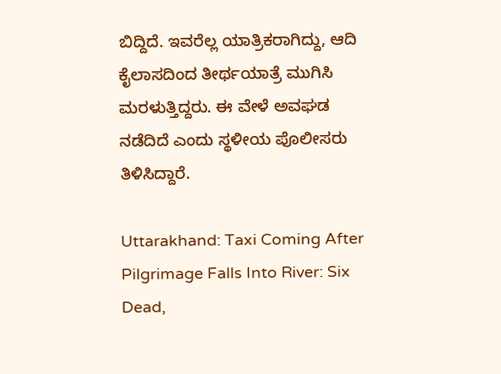ಬಿದ್ದಿದೆ. ಇವರೆಲ್ಲ ಯಾತ್ರಿಕರಾಗಿದ್ದು, ಆದಿ ಕೈಲಾಸದಿಂದ ತೀರ್ಥಯಾತ್ರೆ ಮುಗಿಸಿ ಮರಳುತ್ತಿದ್ದರು. ಈ ವೇಳೆ ಅವಘಡ ನಡೆದಿದೆ ಎಂದು ಸ್ಥಳೀಯ ಪೊಲೀಸರು ತಿಳಿಸಿದ್ದಾರೆ.

Uttarakhand: Taxi Coming After Pilgrimage Falls Into River: Six Dead,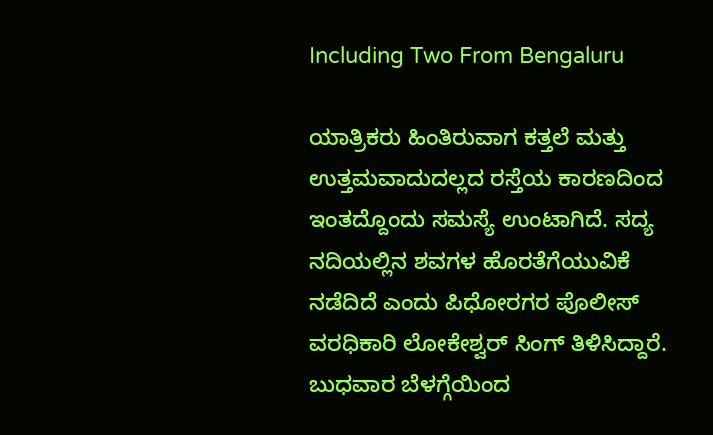Including Two From Bengaluru

ಯಾತ್ರಿಕರು ಹಿಂತಿರುವಾಗ ಕತ್ತಲೆ ಮತ್ತು ಉತ್ತಮವಾದುದಲ್ಲದ ರಸ್ತೆಯ ಕಾರಣದಿಂದ ಇಂತದ್ದೊಂದು ಸಮಸ್ಯೆ ಉಂಟಾಗಿದೆ. ಸದ್ಯ ನದಿಯಲ್ಲಿನ ಶವಗಳ ಹೊರತೆಗೆಯುವಿಕೆ ನಡೆದಿದೆ ಎಂದು ಪಿಧೋರಗರ ಪೊಲೀಸ್ ವರಧಿಕಾರಿ ಲೋಕೇಶ್ವರ್ ಸಿಂಗ್‌ ತಿಳಿಸಿದ್ದಾರೆ. ಬುಧವಾರ ಬೆಳಗ್ಗೆಯಿಂದ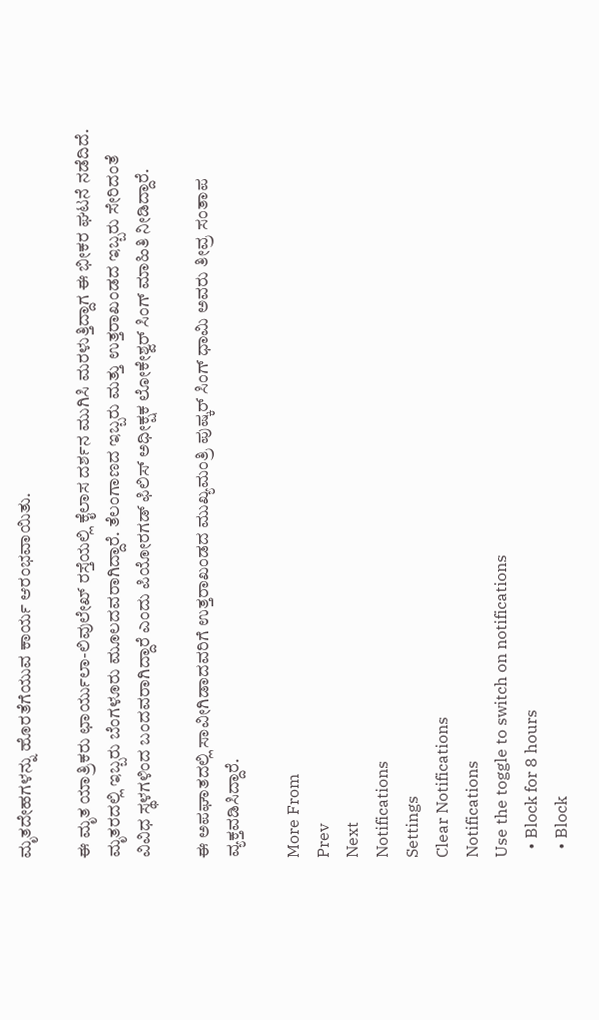ಮೃತದೇಹಗಳನ್ನು ಹೊರತೆಗೆಯುವ ಕಾರ್ಯ ಆರಂಭವಾಯಿತು.

ಈ ಮೃತ ಯಾತ್ರಿಕರು ಛಾರ್ಯುಲಾ-ಲಿವುಲೇಖ್ ರಸ್ತೆಯಲ್ಲಿ ಕೈಲಾಸ ದರ್ಶನ ಮುಗಿಸಿ ಮರಳುತ್ತಿದ್ದಾಗ ಈ ಭೀಕರ ಘಟನೆ ನಡೆದಿದೆ. ಮೃತರದಲ್ಲಿ ಇಬ್ಬರು ಬೆಂಗಳೂರು ಮೂಲದವರಾಗಿದ್ದಾರೆ. ತೆಲಂಗಾಣದ ಇಬ್ಬರು ಮತ್ತು ಉತ್ತರಾಖಂಡದ ಇಬ್ಬರು ಸೇರಿದಂತೆ ವಿವಿಧ ಸ್ಥಳಗಳಿಂದ ಬಂದವರಾಗಿದ್ದಾರೆ ಎಂದು ಪಿಯೋರಗಡ್ ಫಿಲಿಸ್ ಅಧೀಕ್ಷಕ ಲೋಕೇಶ್ವರ್ ಸಿಂಗ್ ಮಾಹಿತಿ ನೀಡಿದ್ದಾರೆ.

ಈ ಅಪಘಾತದಲ್ಲಿ ಸಾವೀಗಿಡಾದವರಿಗೆ ಉತ್ತರಾಖಂಡದ ಮುಖ್ಯಮಂತ್ರಿ ಪುಷ್ಕರ್ ಸಿಂಗ್ ಧಾಮಿ ಅವರು ತೀವ್ರ ಸಂತಾಪ ವ್ಯಕ್ತವಡಿಸಿದ್ದಾರೆ.

More From
Prev
Next
Notifications
Settings
Clear Notifications
Notifications
Use the toggle to switch on notifications
  • Block for 8 hours
  • Block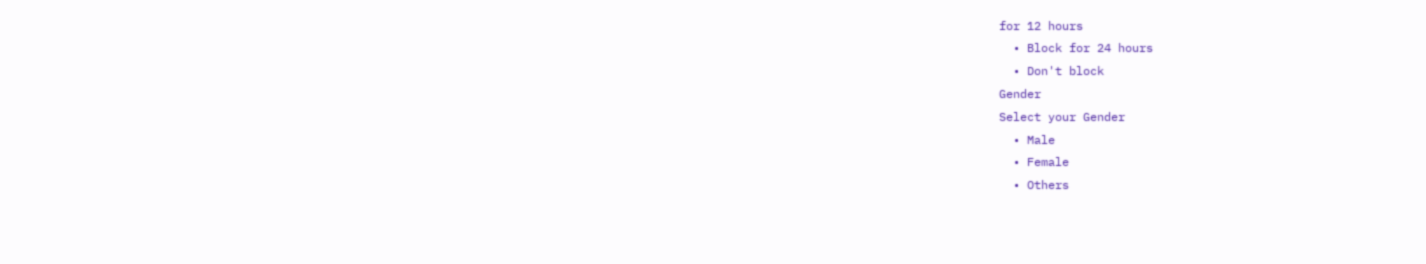for 12 hours
  • Block for 24 hours
  • Don't block
Gender
Select your Gender
  • Male
  • Female
  • Others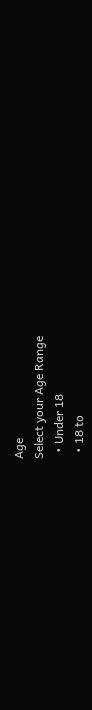Age
Select your Age Range
  • Under 18
  • 18 to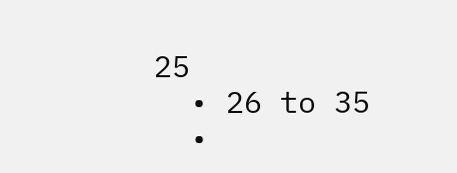25
  • 26 to 35
  •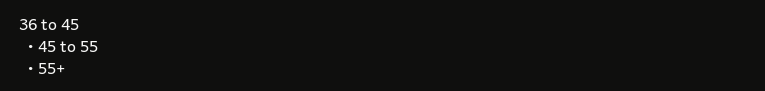36 to 45
  • 45 to 55
  • 55+